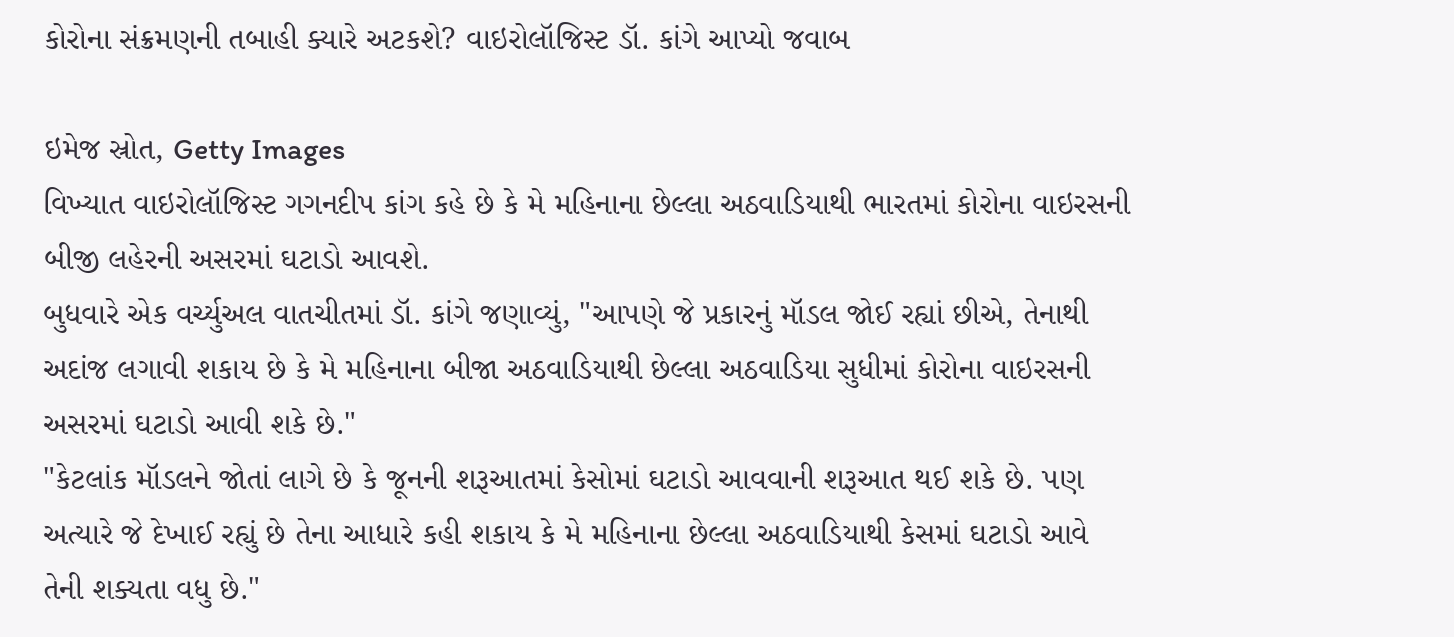કોરોના સંક્રમણની તબાહી ક્યારે અટકશે? વાઇરોલૉજિસ્ટ ડૉ. કાંગે આપ્યો જવાબ

ઇમેજ સ્રોત, Getty Images
વિખ્યાત વાઇરોલૉજિસ્ટ ગગનદીપ કાંગ કહે છે કે મે મહિનાના છેલ્લા અઠવાડિયાથી ભારતમાં કોરોના વાઇરસની બીજી લહેરની અસરમાં ઘટાડો આવશે.
બુધવારે એક વર્ચ્યુઅલ વાતચીતમાં ડૉ. કાંગે જણાવ્યું, "આપણે જે પ્રકારનું મૉડલ જોઈ રહ્યાં છીએ, તેનાથી અદાંજ લગાવી શકાય છે કે મે મહિનાના બીજા અઠવાડિયાથી છેલ્લા અઠવાડિયા સુધીમાં કોરોના વાઇરસની અસરમાં ઘટાડો આવી શકે છે."
"કેટલાંક મૉડલને જોતાં લાગે છે કે જૂનની શરૂઆતમાં કેસોમાં ઘટાડો આવવાની શરૂઆત થઈ શકે છે. પણ અત્યારે જે દેખાઈ રહ્યું છે તેના આધારે કહી શકાય કે મે મહિનાના છેલ્લા અઠવાડિયાથી કેસમાં ઘટાડો આવે તેની શક્યતા વધુ છે."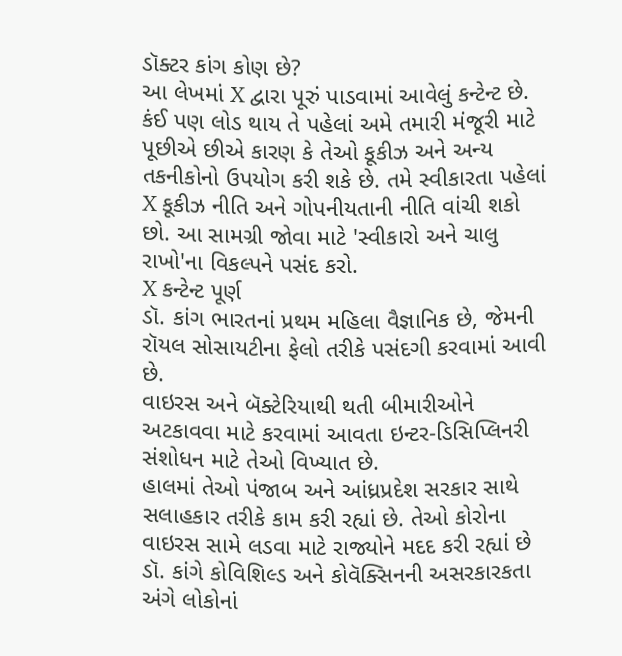ડૉક્ટર કાંગ કોણ છે?
આ લેખમાં X દ્વારા પૂરું પાડવામાં આવેલું કન્ટેન્ટ છે. કંઈ પણ લોડ થાય તે પહેલાં અમે તમારી મંજૂરી માટે પૂછીએ છીએ કારણ કે તેઓ કૂકીઝ અને અન્ય તકનીકોનો ઉપયોગ કરી શકે છે. તમે સ્વીકારતા પહેલાં X કૂકીઝ નીતિ અને ગોપનીયતાની નીતિ વાંચી શકો છો. આ સામગ્રી જોવા માટે 'સ્વીકારો અને ચાલુ રાખો'ના વિકલ્પને પસંદ કરો.
X કન્ટેન્ટ પૂર્ણ
ડૉ. કાંગ ભારતનાં પ્રથમ મહિલા વૈજ્ઞાનિક છે, જેમની રૉયલ સોસાયટીના ફેલો તરીકે પસંદગી કરવામાં આવી છે.
વાઇરસ અને બૅક્ટેરિયાથી થતી બીમારીઓને અટકાવવા માટે કરવામાં આવતા ઇન્ટર-ડિસિપ્લિનરી સંશોધન માટે તેઓ વિખ્યાત છે.
હાલમાં તેઓ પંજાબ અને આંધ્રપ્રદેશ સરકાર સાથે સલાહકાર તરીકે કામ કરી રહ્યાં છે. તેઓ કોરોના વાઇરસ સામે લડવા માટે રાજ્યોને મદદ કરી રહ્યાં છે
ડૉ. કાંગે કોવિશિલ્ડ અને કોવૅક્સિનની અસરકારકતા અંગે લોકોનાં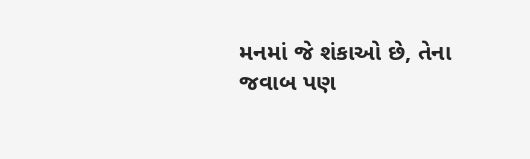મનમાં જે શંકાઓ છે, તેના જવાબ પણ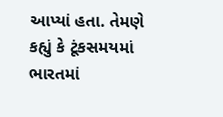આપ્યાં હતા. તેમણે કહ્યું કે ટૂંકસમયમાં ભારતમાં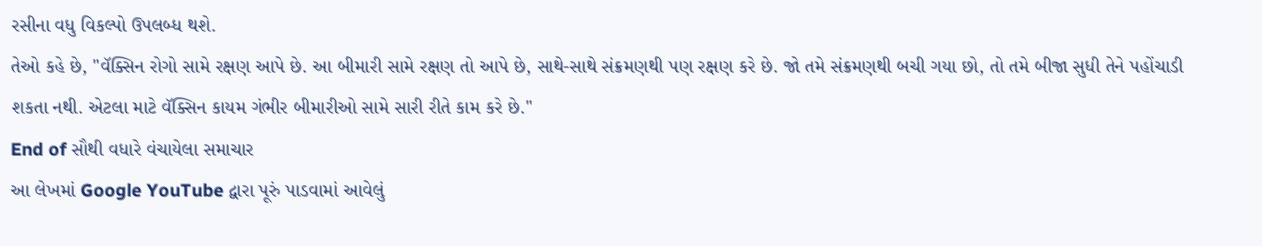રસીના વધુ વિકલ્પો ઉપલબ્ધ થશે.
તેઓ કહે છે, "વૅક્સિન રોગો સામે રક્ષણ આપે છે. આ બીમારી સામે રક્ષણ તો આપે છે, સાથે-સાથે સંક્રમણથી પણ રક્ષણ કરે છે. જો તમે સંક્રમણથી બચી ગયા છો, તો તમે બીજા સુધી તેને પહોંચાડી શકતા નથી. એટલા માટે વૅક્સિન કાયમ ગંભીર બીમારીઓ સામે સારી રીતે કામ કરે છે."
End of સૌથી વધારે વંચાયેલા સમાચાર
આ લેખમાં Google YouTube દ્વારા પૂરું પાડવામાં આવેલું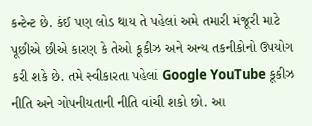કન્ટેન્ટ છે. કંઈ પણ લોડ થાય તે પહેલાં અમે તમારી મંજૂરી માટે પૂછીએ છીએ કારણ કે તેઓ કૂકીઝ અને અન્ય તકનીકોનો ઉપયોગ કરી શકે છે. તમે સ્વીકારતા પહેલાં Google YouTube કૂકીઝ નીતિ અને ગોપનીયતાની નીતિ વાંચી શકો છો. આ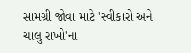સામગ્રી જોવા માટે 'સ્વીકારો અને ચાલુ રાખો'ના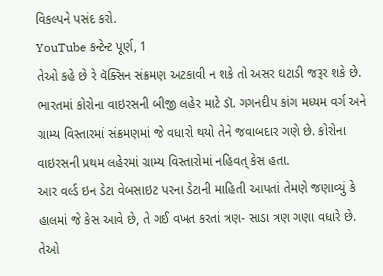વિકલ્પને પસંદ કરો.
YouTube કન્ટેન્ટ પૂર્ણ, 1
તેઓ કહે છે રે વૅક્સિન સંક્રમણ અટકાવી ન શકે તો અસર ઘટાડી જરૂર શકે છે.
ભારતમાં કોરોના વાઇરસની બીજી લહેર માટે ડૉ. ગગનદીપ કાંગ મધ્યમ વર્ગ અને ગ્રામ્ય વિસ્તારમાં સંક્રમણમાં જે વધારો થયો તેને જવાબદાર ગણે છે. કોરોના વાઇરસની પ્રથમ લહેરમાં ગ્રામ્ય વિસ્તારોમાં નહિવત્ કેસ હતા.
આર વર્લ્ડ ઇન ડેટા વેબસાઇટ પરના ડેટાની માહિતી આપતાં તેમણે જણાવ્યું કે હાલમાં જે કેસ આવે છે, તે ગઈ વખત કરતાં ત્રણ- સાડા ત્રણ ગણા વધારે છે.
તેઓ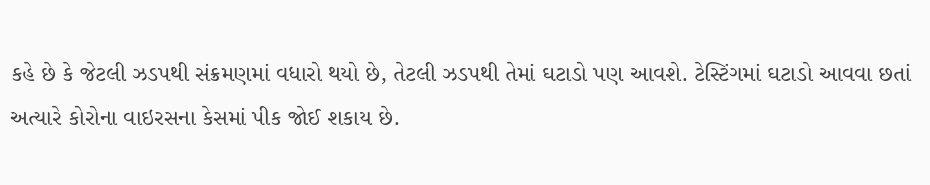કહે છે કે જેટલી ઝડપથી સંક્રમણમાં વધારો થયો છે, તેટલી ઝડપથી તેમાં ઘટાડો પણ આવશે. ટેસ્ટિંગમાં ઘટાડો આવવા છતાં અત્યારે કોરોના વાઇરસના કેસમાં પીક જોઈ શકાય છે.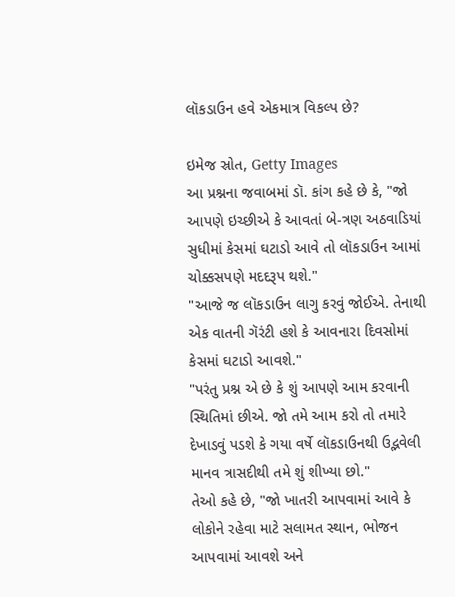લૉકડાઉન હવે એકમાત્ર વિકલ્પ છે?

ઇમેજ સ્રોત, Getty Images
આ પ્રશ્નના જવાબમાં ડૉ. કાંગ કહે છે કે, "જો આપણે ઇચ્છીએ કે આવતાં બે-ત્રણ અઠવાડિયાં સુધીમાં કેસમાં ઘટાડો આવે તો લૉકડાઉન આમાં ચોક્કસપણે મદદરૂપ થશે."
"આજે જ લૉકડાઉન લાગુ કરવું જોઈએ. તેનાથી એક વાતની ગૅરંટી હશે કે આવનારા દિવસોમાં કેસમાં ઘટાડો આવશે."
"પરંતુ પ્રશ્ન એ છે કે શું આપણે આમ કરવાની સ્થિતિમાં છીએ. જો તમે આમ કરો તો તમારે દેખાડવું પડશે કે ગયા વર્ષે લૉકડાઉનથી ઉદ્ભવેલી માનવ ત્રાસદીથી તમે શું શીખ્યા છો."
તેઓ કહે છે, "જો ખાતરી આપવામાં આવે કે લોકોને રહેવા માટે સલામત સ્થાન, ભોજન આપવામાં આવશે અને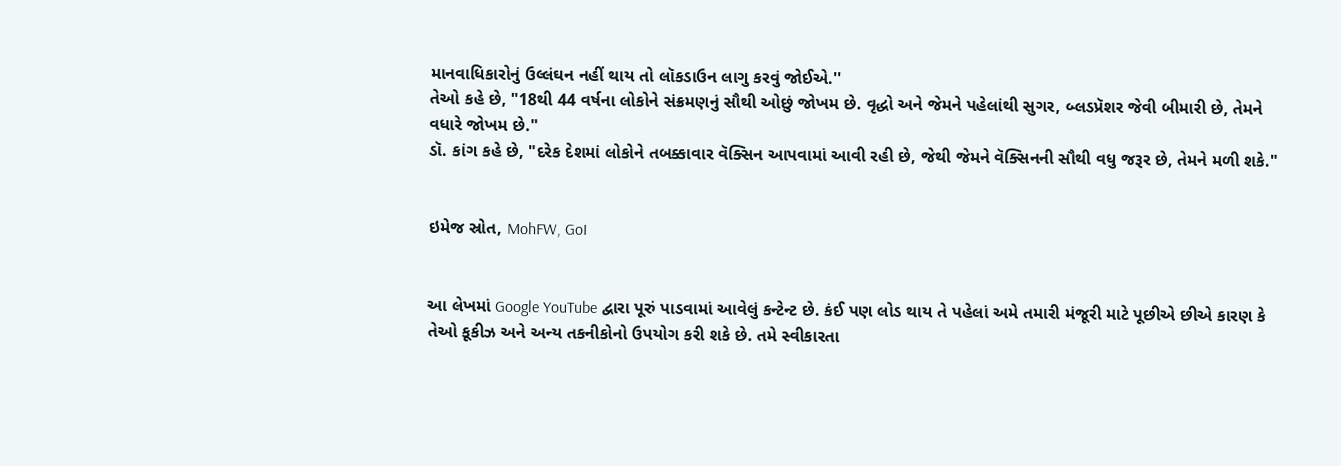માનવાધિકારોનું ઉલ્લંઘન નહીં થાય તો લૉકડાઉન લાગુ કરવું જોઈએ.''
તેઓ કહે છે, "18થી 44 વર્ષના લોકોને સંક્રમણનું સૌથી ઓછું જોખમ છે. વૃદ્ધો અને જેમને પહેલાંથી સુગર, બ્લડપ્રૅશર જેવી બીમારી છે, તેમને વધારે જોખમ છે."
ડૉ. કાંગ કહે છે, "દરેક દેશમાં લોકોને તબક્કાવાર વૅક્સિન આપવામાં આવી રહી છે, જેથી જેમને વૅક્સિનની સૌથી વધુ જરૂર છે, તેમને મળી શકે."


ઇમેજ સ્રોત, MohFW, GoI


આ લેખમાં Google YouTube દ્વારા પૂરું પાડવામાં આવેલું કન્ટેન્ટ છે. કંઈ પણ લોડ થાય તે પહેલાં અમે તમારી મંજૂરી માટે પૂછીએ છીએ કારણ કે તેઓ કૂકીઝ અને અન્ય તકનીકોનો ઉપયોગ કરી શકે છે. તમે સ્વીકારતા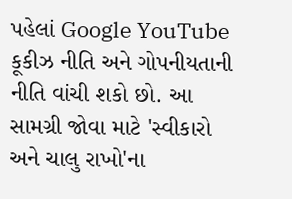પહેલાં Google YouTube કૂકીઝ નીતિ અને ગોપનીયતાની નીતિ વાંચી શકો છો. આ સામગ્રી જોવા માટે 'સ્વીકારો અને ચાલુ રાખો'ના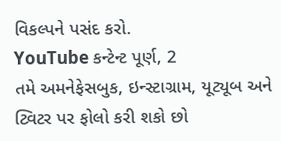વિકલ્પને પસંદ કરો.
YouTube કન્ટેન્ટ પૂર્ણ, 2
તમે અમનેફેસબુક, ઇન્સ્ટાગ્રામ, યૂટ્યૂબ અને ટ્વિટર પર ફોલો કરી શકો છો